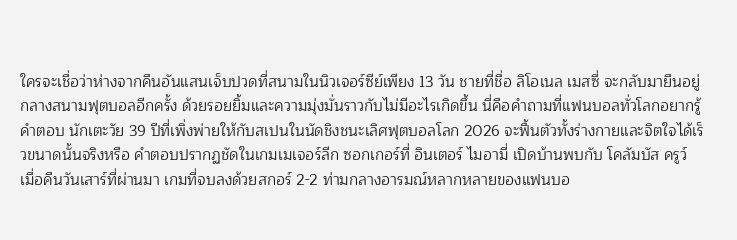ใครจะเชื่อว่าห่างจากคืนอันแสนเจ็บปวดที่สนามในนิวเจอร์ซีย์เพียง 13 วัน ชายที่ชื่อ ลิโอเนล เมสซี่ จะกลับมายืนอยู่กลางสนามฟุตบอลอีกครั้ง ด้วยรอยยิ้มและความมุ่งมั่นราวกับไม่มีอะไรเกิดขึ้น นี่คือคำถามที่แฟนบอลทั่วโลกอยากรู้คำตอบ นักเตะวัย 39 ปีที่เพิ่งพ่ายให้กับสเปนในนัดชิงชนะเลิศฟุตบอลโลก 2026 จะฟื้นตัวทั้งร่างกายและจิตใจได้เร็วขนาดนั้นจริงหรือ คำตอบปรากฏชัดในเกมเมเจอร์ลีก ซอกเกอร์ที่ อินเตอร์ ไมอามี่ เปิดบ้านพบกับ โคลัมบัส ครูว์ เมื่อคืนวันเสาร์ที่ผ่านมา เกมที่จบลงด้วยสกอร์ 2-2 ท่ามกลางอารมณ์หลากหลายของแฟนบอ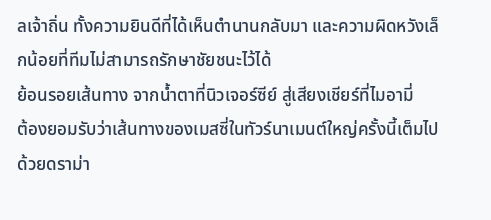ลเจ้าถิ่น ทั้งความยินดีที่ได้เห็นตำนานกลับมา และความผิดหวังเล็กน้อยที่ทีมไม่สามารถรักษาชัยชนะไว้ได้
ย้อนรอยเส้นทาง จากน้ำตาที่นิวเจอร์ซีย์ สู่เสียงเชียร์ที่ไมอามี่
ต้องยอมรับว่าเส้นทางของเมสซี่ในทัวร์นาเมนต์ใหญ่ครั้งนี้เต็มไปด้วยดราม่า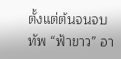ตั้งแต่ต้นจนจบ ทัพ “ฟ้าขาว” อา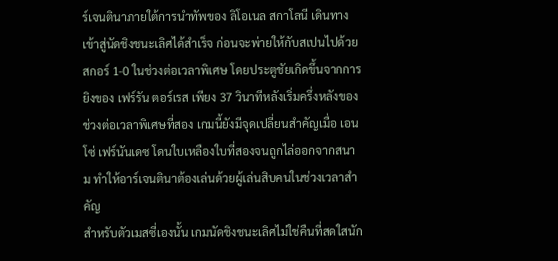ร์เจนตินาภายใต้การนำทัพของ ลิโอเนล สกาโลนี เดินทางเข้าสู่นัดชิงชนะเลิศได้สำเร็จ ก่อนจะพ่ายให้กับสเปนไปด้วยสกอร์ 1-0 ในช่วงต่อเวลาพิเศษ โดยประตูชัยเกิดขึ้นจากการยิงของ เฟร์รัน ตอร์เรส เพียง 37 วินาทีหลังเริ่มครึ่งหลังของช่วงต่อเวลาพิเศษที่สอง เกมนี้ยังมีจุดเปลี่ยนสำคัญเมื่อ เอนโซ่ เฟร์นันเดซ โดนใบเหลืองใบที่สองจนถูกไล่ออกจากสนาม ทำให้อาร์เจนตินาต้องเล่นด้วยผู้เล่นสิบคนในช่วงเวลาสำคัญ
สำหรับตัวเมสซี่เองนั้น เกมนัดชิงชนะเลิศไม่ใช่คืนที่สดใสนัก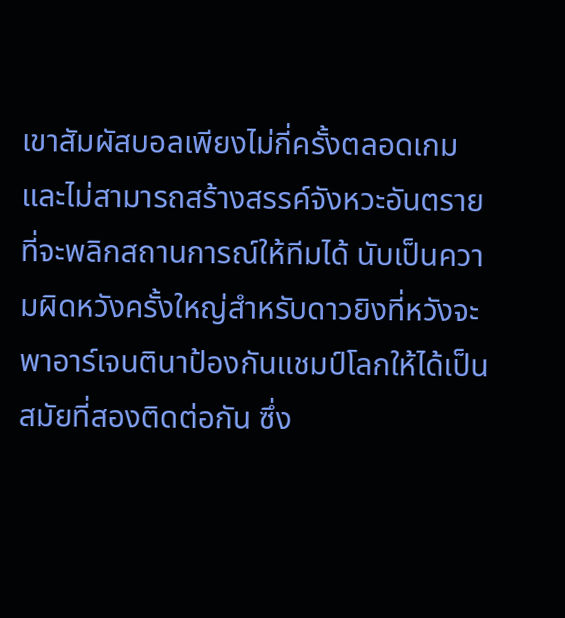เขาสัมผัสบอลเพียงไม่กี่ครั้งตลอดเกม และไม่สามารถสร้างสรรค์จังหวะอันตรายที่จะพลิกสถานการณ์ให้ทีมได้ นับเป็นความผิดหวังครั้งใหญ่สำหรับดาวยิงที่หวังจะพาอาร์เจนตินาป้องกันแชมป์โลกให้ได้เป็นสมัยที่สองติดต่อกัน ซึ่ง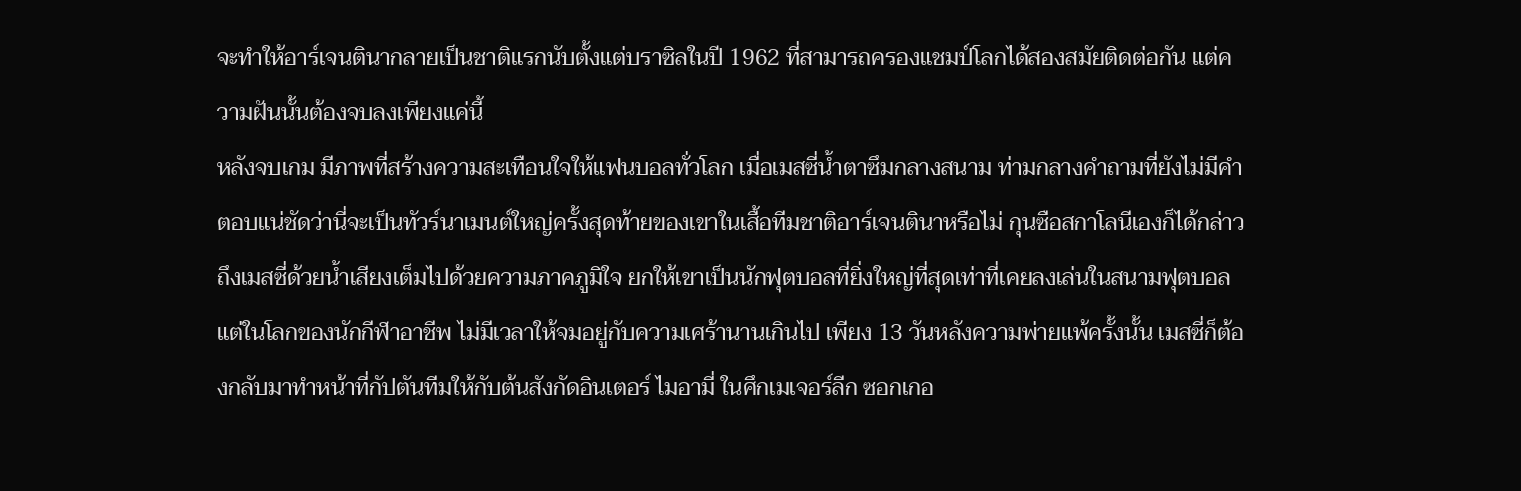จะทำให้อาร์เจนตินากลายเป็นชาติแรกนับตั้งแต่บราซิลในปี 1962 ที่สามารถครองแชมป์โลกได้สองสมัยติดต่อกัน แต่ความฝันนั้นต้องจบลงเพียงแค่นี้
หลังจบเกม มีภาพที่สร้างความสะเทือนใจให้แฟนบอลทั่วโลก เมื่อเมสซี่น้ำตาซึมกลางสนาม ท่ามกลางคำถามที่ยังไม่มีคำตอบแน่ชัดว่านี่จะเป็นทัวร์นาเมนต์ใหญ่ครั้งสุดท้ายของเขาในเสื้อทีมชาติอาร์เจนตินาหรือไม่ กุนซือสกาโลนีเองก็ได้กล่าวถึงเมสซี่ด้วยน้ำเสียงเต็มไปด้วยความภาคภูมิใจ ยกให้เขาเป็นนักฟุตบอลที่ยิ่งใหญ่ที่สุดเท่าที่เคยลงเล่นในสนามฟุตบอล
แต่ในโลกของนักกีฬาอาชีพ ไม่มีเวลาให้จมอยู่กับความเศร้านานเกินไป เพียง 13 วันหลังความพ่ายแพ้ครั้งนั้น เมสซี่ก็ต้องกลับมาทำหน้าที่กัปตันทีมให้กับต้นสังกัดอินเตอร์ ไมอามี่ ในศึกเมเจอร์ลีก ซอกเกอ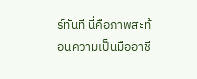ร์ทันที นี่คือภาพสะท้อนความเป็นมืออาชี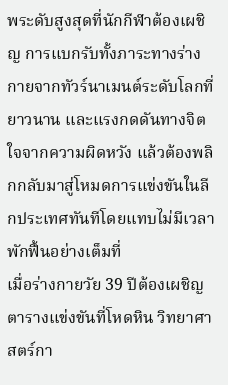พระดับสูงสุดที่นักกีฬาต้องเผชิญ การแบกรับทั้งภาระทางร่างกายจากทัวร์นาเมนต์ระดับโลกที่ยาวนาน และแรงกดดันทางจิตใจจากความผิดหวัง แล้วต้องพลิกกลับมาสู่โหมดการแข่งขันในลีกประเทศทันทีโดยแทบไม่มีเวลาพักฟื้นอย่างเต็มที่
เมื่อร่างกายวัย 39 ปีต้องเผชิญตารางแข่งขันที่โหดหิน วิทยาศาสตร์กา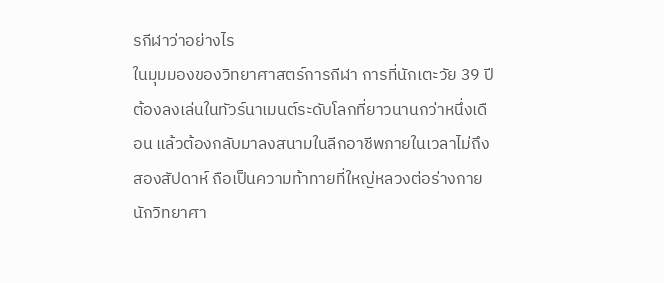รกีฬาว่าอย่างไร
ในมุมมองของวิทยาศาสตร์การกีฬา การที่นักเตะวัย 39 ปีต้องลงเล่นในทัวร์นาเมนต์ระดับโลกที่ยาวนานกว่าหนึ่งเดือน แล้วต้องกลับมาลงสนามในลีกอาชีพภายในเวลาไม่ถึงสองสัปดาห์ ถือเป็นความท้าทายที่ใหญ่หลวงต่อร่างกาย นักวิทยาศา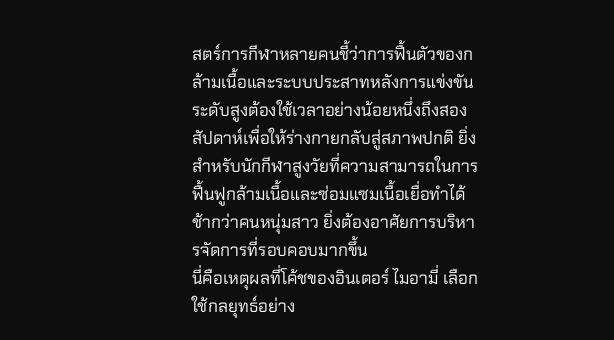สตร์การกีฬาหลายคนชี้ว่าการฟื้นตัวของกล้ามเนื้อและระบบประสาทหลังการแข่งขันระดับสูงต้องใช้เวลาอย่างน้อยหนึ่งถึงสองสัปดาห์เพื่อให้ร่างกายกลับสู่สภาพปกติ ยิ่งสำหรับนักกีฬาสูงวัยที่ความสามารถในการฟื้นฟูกล้ามเนื้อและซ่อมแซมเนื้อเยื่อทำได้ช้ากว่าคนหนุ่มสาว ยิ่งต้องอาศัยการบริหารจัดการที่รอบคอบมากขึ้น
นี่คือเหตุผลที่โค้ชของอินเตอร์ ไมอามี่ เลือกใช้กลยุทธ์อย่าง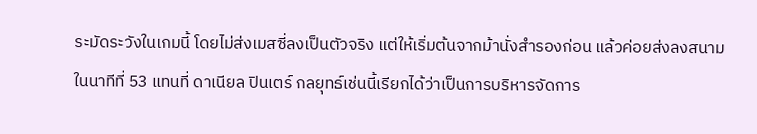ระมัดระวังในเกมนี้ โดยไม่ส่งเมสซี่ลงเป็นตัวจริง แต่ให้เริ่มต้นจากม้านั่งสำรองก่อน แล้วค่อยส่งลงสนามในนาทีที่ 53 แทนที่ ดาเนียล ปินเตร์ กลยุทธ์เช่นนี้เรียกได้ว่าเป็นการบริหารจัดการ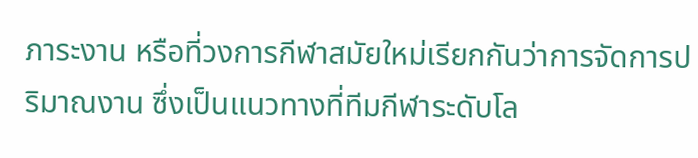ภาระงาน หรือที่วงการกีฬาสมัยใหม่เรียกกันว่าการจัดการปริมาณงาน ซึ่งเป็นแนวทางที่ทีมกีฬาระดับโล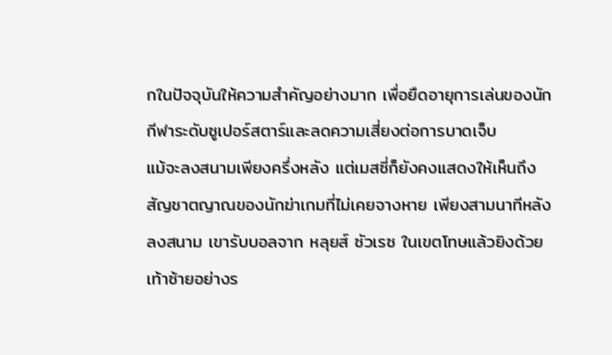กในปัจจุบันให้ความสำคัญอย่างมาก เพื่อยืดอายุการเล่นของนักกีฬาระดับซูเปอร์สตาร์และลดความเสี่ยงต่อการบาดเจ็บ
แม้จะลงสนามเพียงครึ่งหลัง แต่เมสซี่ก็ยังคงแสดงให้เห็นถึงสัญชาตญาณของนักฆ่าเกมที่ไม่เคยจางหาย เพียงสามนาทีหลังลงสนาม เขารับบอลจาก หลุยส์ ซัวเรซ ในเขตโทษแล้วยิงด้วยเท้าซ้ายอย่างร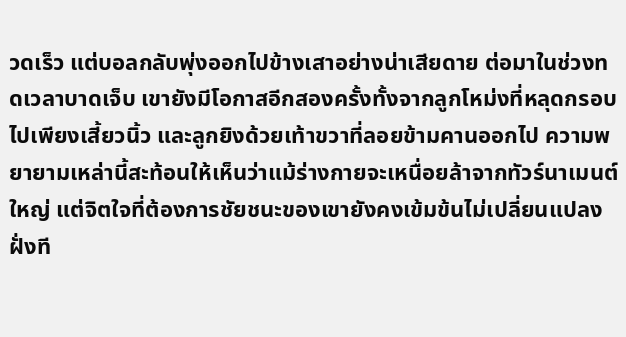วดเร็ว แต่บอลกลับพุ่งออกไปข้างเสาอย่างน่าเสียดาย ต่อมาในช่วงทดเวลาบาดเจ็บ เขายังมีโอกาสอีกสองครั้งทั้งจากลูกโหม่งที่หลุดกรอบไปเพียงเสี้ยวนิ้ว และลูกยิงด้วยเท้าขวาที่ลอยข้ามคานออกไป ความพยายามเหล่านี้สะท้อนให้เห็นว่าแม้ร่างกายจะเหนื่อยล้าจากทัวร์นาเมนต์ใหญ่ แต่จิตใจที่ต้องการชัยชนะของเขายังคงเข้มข้นไม่เปลี่ยนแปลง
ฝั่งที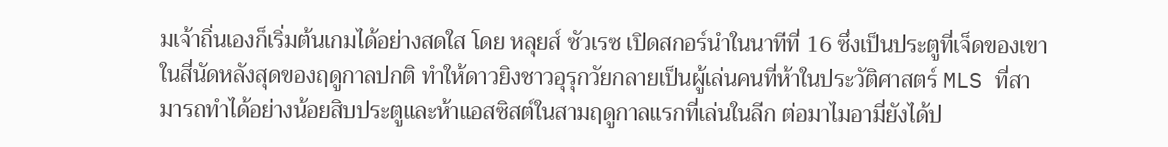มเจ้าถิ่นเองก็เริ่มต้นเกมได้อย่างสดใส โดย หลุยส์ ซัวเรซ เปิดสกอร์นำในนาทีที่ 16 ซึ่งเป็นประตูที่เจ็ดของเขาในสี่นัดหลังสุดของฤดูกาลปกติ ทำให้ดาวยิงชาวอุรุกวัยกลายเป็นผู้เล่นคนที่ห้าในประวัติศาสตร์ MLS ที่สามารถทำได้อย่างน้อยสิบประตูและห้าแอสซิสต์ในสามฤดูกาลแรกที่เล่นในลีก ต่อมาไมอามี่ยังได้ป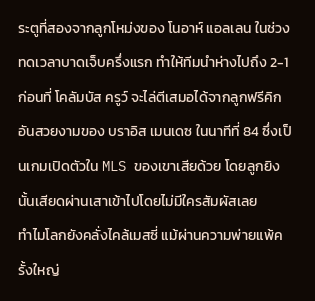ระตูที่สองจากลูกโหม่งของ โนอาห์ แอลเลน ในช่วงทดเวลาบาดเจ็บครึ่งแรก ทำให้ทีมนำห่างไปถึง 2-1 ก่อนที่ โคลัมบัส ครูว์ จะไล่ตีเสมอได้จากลูกฟรีคิกอันสวยงามของ บราอิส เมนเดซ ในนาทีที่ 84 ซึ่งเป็นเกมเปิดตัวใน MLS ของเขาเสียด้วย โดยลูกยิงนั้นเสียดผ่านเสาเข้าไปโดยไม่มีใครสัมผัสเลย
ทำไมโลกยังคลั่งไคล้เมสซี่ แม้ผ่านความพ่ายแพ้ครั้งใหญ่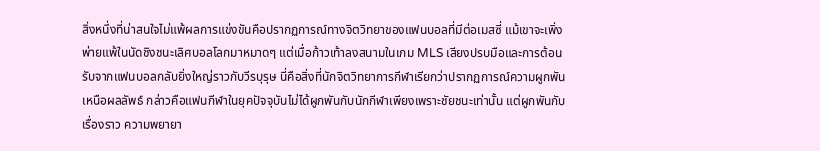สิ่งหนึ่งที่น่าสนใจไม่แพ้ผลการแข่งขันคือปรากฏการณ์ทางจิตวิทยาของแฟนบอลที่มีต่อเมสซี่ แม้เขาจะเพิ่งพ่ายแพ้ในนัดชิงชนะเลิศบอลโลกมาหมาดๆ แต่เมื่อก้าวเท้าลงสนามในเกม MLS เสียงปรบมือและการต้อนรับจากแฟนบอลกลับยิ่งใหญ่ราวกับวีรบุรุษ นี่คือสิ่งที่นักจิตวิทยาการกีฬาเรียกว่าปรากฏการณ์ความผูกพันเหนือผลลัพธ์ กล่าวคือแฟนกีฬาในยุคปัจจุบันไม่ได้ผูกพันกับนักกีฬาเพียงเพราะชัยชนะเท่านั้น แต่ผูกพันกับเรื่องราว ความพยายา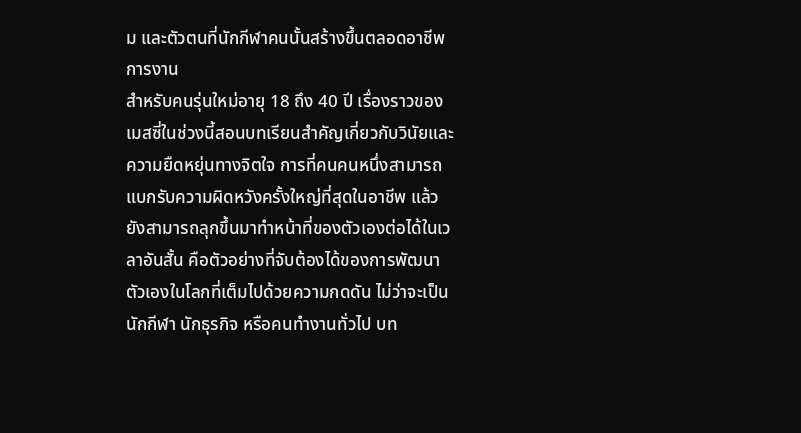ม และตัวตนที่นักกีฬาคนนั้นสร้างขึ้นตลอดอาชีพการงาน
สำหรับคนรุ่นใหม่อายุ 18 ถึง 40 ปี เรื่องราวของเมสซี่ในช่วงนี้สอนบทเรียนสำคัญเกี่ยวกับวินัยและความยืดหยุ่นทางจิตใจ การที่คนคนหนึ่งสามารถแบกรับความผิดหวังครั้งใหญ่ที่สุดในอาชีพ แล้วยังสามารถลุกขึ้นมาทำหน้าที่ของตัวเองต่อได้ในเวลาอันสั้น คือตัวอย่างที่จับต้องได้ของการพัฒนาตัวเองในโลกที่เต็มไปด้วยความกดดัน ไม่ว่าจะเป็นนักกีฬา นักธุรกิจ หรือคนทำงานทั่วไป บท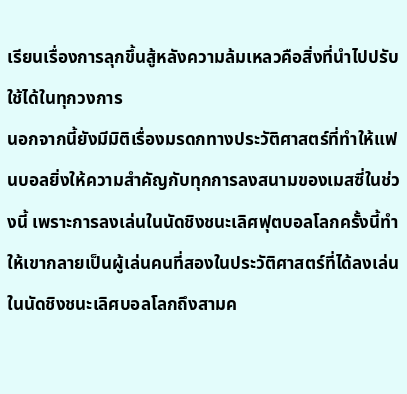เรียนเรื่องการลุกขึ้นสู้หลังความล้มเหลวคือสิ่งที่นำไปปรับใช้ได้ในทุกวงการ
นอกจากนี้ยังมีมิติเรื่องมรดกทางประวัติศาสตร์ที่ทำให้แฟนบอลยิ่งให้ความสำคัญกับทุกการลงสนามของเมสซี่ในช่วงนี้ เพราะการลงเล่นในนัดชิงชนะเลิศฟุตบอลโลกครั้งนี้ทำให้เขากลายเป็นผู้เล่นคนที่สองในประวัติศาสตร์ที่ได้ลงเล่นในนัดชิงชนะเลิศบอลโลกถึงสามค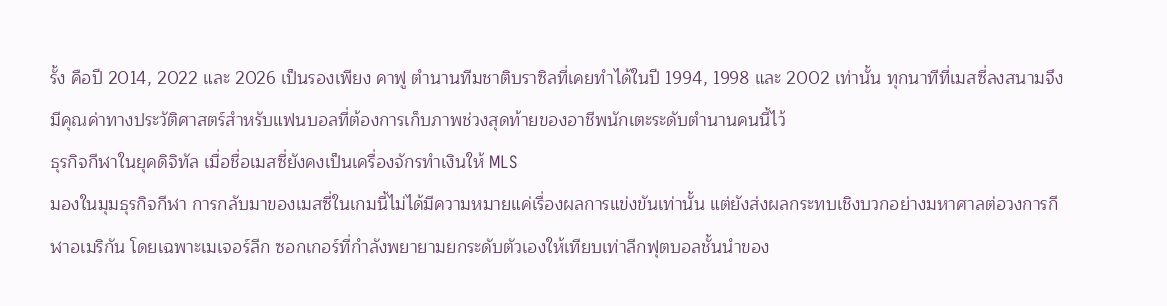รั้ง คือปี 2014, 2022 และ 2026 เป็นรองเพียง คาฟู ตำนานทีมชาติบราซิลที่เคยทำได้ในปี 1994, 1998 และ 2002 เท่านั้น ทุกนาทีที่เมสซี่ลงสนามจึงมีคุณค่าทางประวัติศาสตร์สำหรับแฟนบอลที่ต้องการเก็บภาพช่วงสุดท้ายของอาชีพนักเตะระดับตำนานคนนี้ไว้
ธุรกิจกีฬาในยุคดิจิทัล เมื่อชื่อเมสซี่ยังคงเป็นเครื่องจักรทำเงินให้ MLS
มองในมุมธุรกิจกีฬา การกลับมาของเมสซี่ในเกมนี้ไม่ได้มีความหมายแค่เรื่องผลการแข่งขันเท่านั้น แต่ยังส่งผลกระทบเชิงบวกอย่างมหาศาลต่อวงการกีฬาอเมริกัน โดยเฉพาะเมเจอร์ลีก ซอกเกอร์ที่กำลังพยายามยกระดับตัวเองให้เทียบเท่าลีกฟุตบอลชั้นนำของ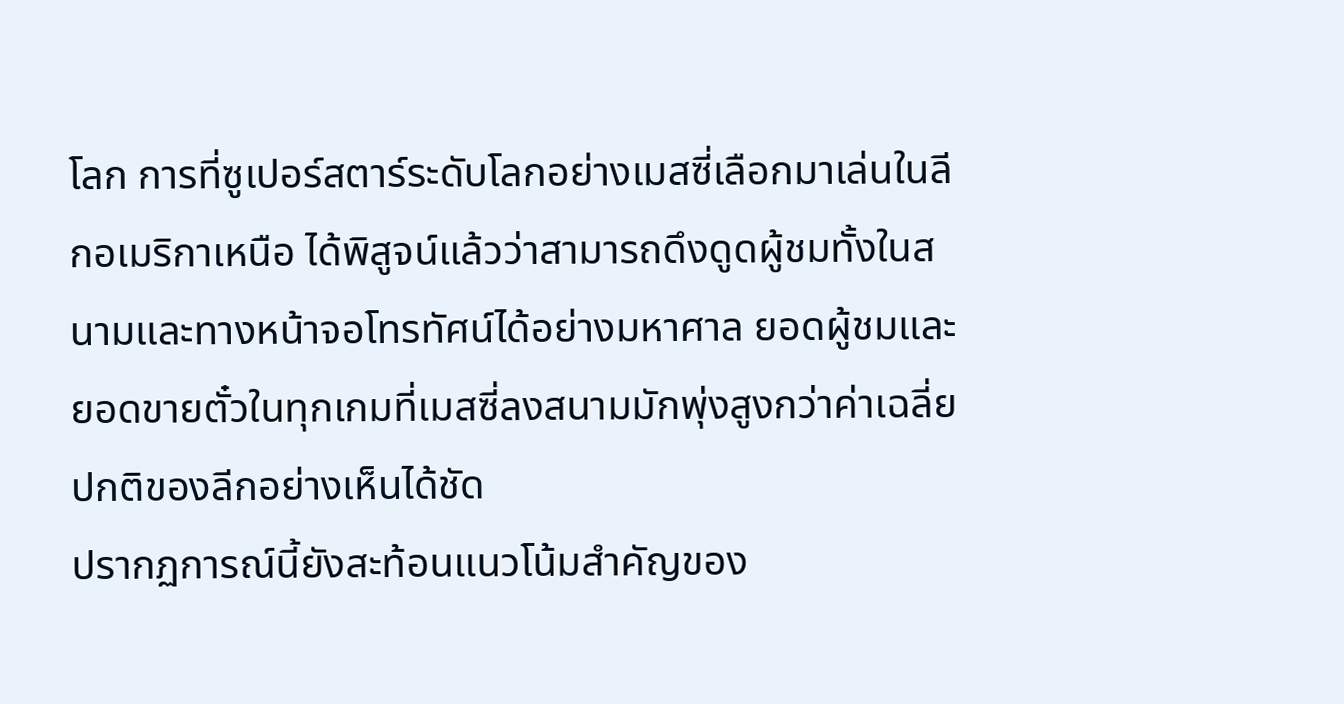โลก การที่ซูเปอร์สตาร์ระดับโลกอย่างเมสซี่เลือกมาเล่นในลีกอเมริกาเหนือ ได้พิสูจน์แล้วว่าสามารถดึงดูดผู้ชมทั้งในสนามและทางหน้าจอโทรทัศน์ได้อย่างมหาศาล ยอดผู้ชมและยอดขายตั๋วในทุกเกมที่เมสซี่ลงสนามมักพุ่งสูงกว่าค่าเฉลี่ยปกติของลีกอย่างเห็นได้ชัด
ปรากฏการณ์นี้ยังสะท้อนแนวโน้มสำคัญของ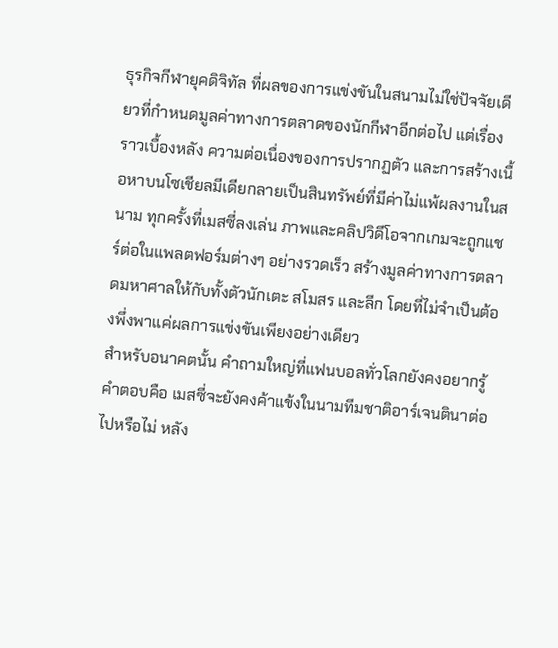ธุรกิจกีฬายุคดิจิทัล ที่ผลของการแข่งขันในสนามไม่ใช่ปัจจัยเดียวที่กำหนดมูลค่าทางการตลาดของนักกีฬาอีกต่อไป แต่เรื่องราวเบื้องหลัง ความต่อเนื่องของการปรากฏตัว และการสร้างเนื้อหาบนโซเชียลมีเดียกลายเป็นสินทรัพย์ที่มีค่าไม่แพ้ผลงานในสนาม ทุกครั้งที่เมสซี่ลงเล่น ภาพและคลิปวิดีโอจากเกมจะถูกแชร์ต่อในแพลตฟอร์มต่างๆ อย่างรวดเร็ว สร้างมูลค่าทางการตลาดมหาศาลให้กับทั้งตัวนักเตะ สโมสร และลีก โดยที่ไม่จำเป็นต้องพึ่งพาแค่ผลการแข่งขันเพียงอย่างเดียว
สำหรับอนาคตนั้น คำถามใหญ่ที่แฟนบอลทั่วโลกยังคงอยากรู้คำตอบคือ เมสซี่จะยังคงค้าแข้งในนามทีมชาติอาร์เจนตินาต่อไปหรือไม่ หลัง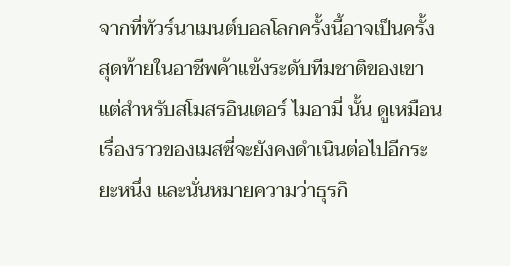จากที่ทัวร์นาเมนต์บอลโลกครั้งนี้อาจเป็นครั้งสุดท้ายในอาชีพค้าแข้งระดับทีมชาติของเขา แต่สำหรับสโมสรอินเตอร์ ไมอามี่ นั้น ดูเหมือนเรื่องราวของเมสซี่จะยังคงดำเนินต่อไปอีกระยะหนึ่ง และนั่นหมายความว่าธุรกิ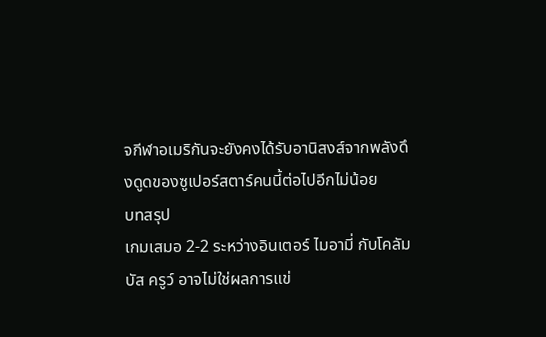จกีฬาอเมริกันจะยังคงได้รับอานิสงส์จากพลังดึงดูดของซูเปอร์สตาร์คนนี้ต่อไปอีกไม่น้อย
บทสรุป
เกมเสมอ 2-2 ระหว่างอินเตอร์ ไมอามี่ กับโคลัมบัส ครูว์ อาจไม่ใช่ผลการแข่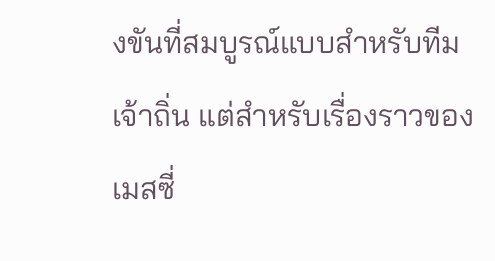งขันที่สมบูรณ์แบบสำหรับทีมเจ้าถิ่น แต่สำหรับเรื่องราวของเมสซี่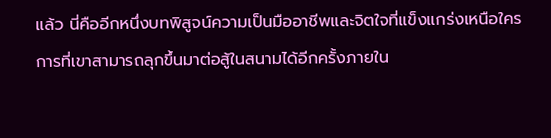แล้ว นี่คืออีกหนึ่งบทพิสูจน์ความเป็นมืออาชีพและจิตใจที่แข็งแกร่งเหนือใคร การที่เขาสามารถลุกขึ้นมาต่อสู้ในสนามได้อีกครั้งภายใน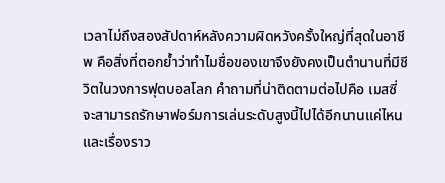เวลาไม่ถึงสองสัปดาห์หลังความผิดหวังครั้งใหญ่ที่สุดในอาชีพ คือสิ่งที่ตอกย้ำว่าทำไมชื่อของเขาจึงยังคงเป็นตำนานที่มีชีวิตในวงการฟุตบอลโลก คำถามที่น่าติดตามต่อไปคือ เมสซี่จะสามารถรักษาฟอร์มการเล่นระดับสูงนี้ไปได้อีกนานแค่ไหน และเรื่องราว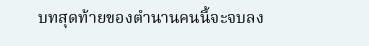บทสุดท้ายของตำนานคนนี้จะจบลง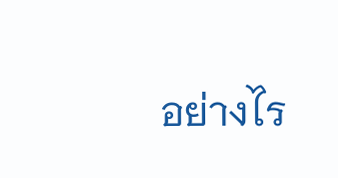อย่างไร